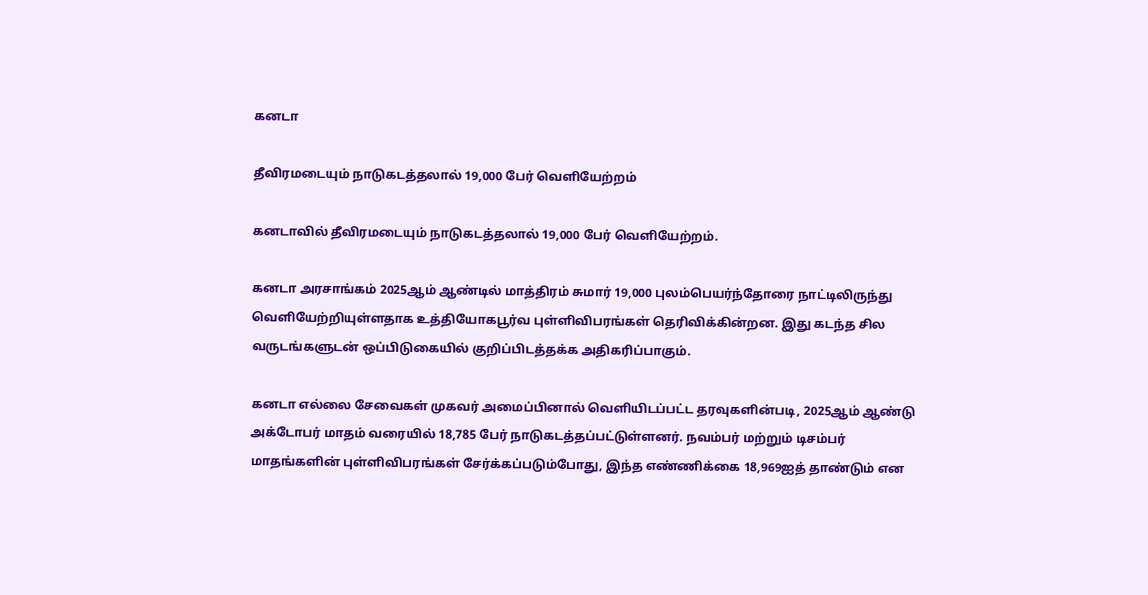கனடா

தீவிரமடையும் நாடுகடத்தலால் 19,000 பேர் வெளியேற்றம்

கனடாவில் தீவிரமடையும் நாடுகடத்தலால் 19,000 பேர் வெளியேற்றம்.

கனடா அரசாங்கம் 2025ஆம் ஆண்டில் மாத்திரம் சுமார் 19,000 புலம்பெயர்ந்தோரை நாட்டிலிருந்து வெளியேற்றியுள்ளதாக உத்தியோகபூர்வ புள்ளிவிபரங்கள் தெரிவிக்கின்றன. இது கடந்த சில வருடங்களுடன் ஒப்பிடுகையில் குறிப்பிடத்தக்க அதிகரிப்பாகும்.

கனடா எல்லை சேவைகள் முகவர் அமைப்பினால் வெளியிடப்பட்ட தரவுகளின்படி, 2025ஆம் ஆண்டு அக்டோபர் மாதம் வரையில் 18,785 பேர் நாடுகடத்தப்பட்டுள்ளனர். நவம்பர் மற்றும் டிசம்பர் மாதங்களின் புள்ளிவிபரங்கள் சேர்க்கப்படும்போது, இந்த எண்ணிக்கை 18,969ஐத் தாண்டும் என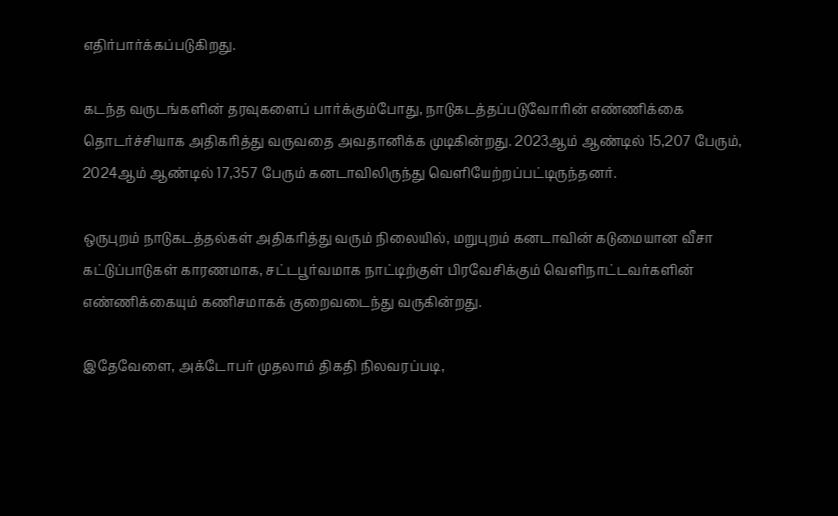எதிர்பார்க்கப்படுகிறது.

கடந்த வருடங்களின் தரவுகளைப் பார்க்கும்போது, நாடுகடத்தப்படுவோரின் எண்ணிக்கை தொடர்ச்சியாக அதிகரித்து வருவதை அவதானிக்க முடிகின்றது. 2023ஆம் ஆண்டில் 15,207 பேரும், 2024ஆம் ஆண்டில் 17,357 பேரும் கனடாவிலிருந்து வெளியேற்றப்பட்டிருந்தனர்.

ஒருபுறம் நாடுகடத்தல்கள் அதிகரித்து வரும் நிலையில், மறுபுறம் கனடாவின் கடுமையான வீசா கட்டுப்பாடுகள் காரணமாக, சட்டபூர்வமாக நாட்டிற்குள் பிரவேசிக்கும் வெளிநாட்டவர்களின் எண்ணிக்கையும் கணிசமாகக் குறைவடைந்து வருகின்றது.

இதேவேளை, அக்டோபர் முதலாம் திகதி நிலவரப்படி,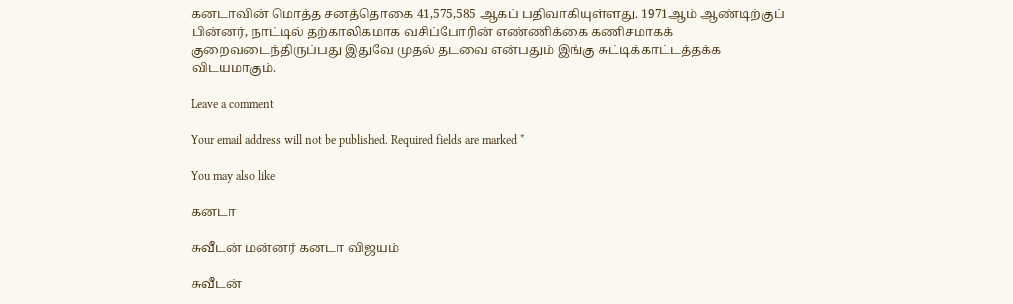கனடாவின் மொத்த சனத்தொகை 41,575,585 ஆகப் பதிவாகியுள்ளது. 1971ஆம் ஆண்டிற்குப் பின்னர், நாட்டில் தற்காலிகமாக வசிப்போரின் எண்ணிக்கை கணிசமாகக் குறைவடைந்திருப்பது இதுவே முதல் தடவை என்பதும் இங்கு சுட்டிக்காட்டத்தக்க விடயமாகும்.

Leave a comment

Your email address will not be published. Required fields are marked *

You may also like

கனடா

சுவீடன் மன்னர் கனடா விஜயம்

சுவீடன்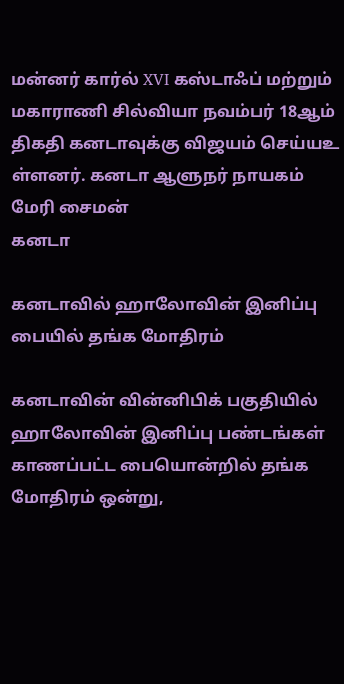மன்னர் கார்ல் XVI கஸ்டாஃப் மற்றும் மகாராணி சில்வியா நவம்பர் 18ஆம் திகதி கனடாவுக்கு விஜயம் செய்யஉ ள்ளனர். கனடா ஆளுநர் நாயகம் மேரி சைமன்
கனடா

கனடாவில் ஹாலோவின் இனிப்பு பையில் தங்க மோதிரம்

கனடாவின் வின்னிபிக் பகுதியில் ஹாலோவின் இனிப்பு பண்டங்கள் காணப்பட்ட பையொன்றில் தங்க மோதிரம் ஒன்று,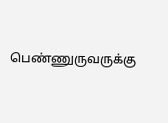பெண்ணுருவருக்கு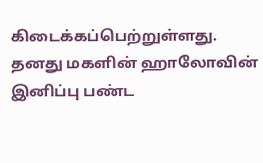கிடைக்கப்பெற்றுள்ளது. தனது மகளின் ஹாலோவின் இனிப்பு பண்ட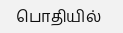பொதியில்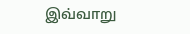இவ்வாறு